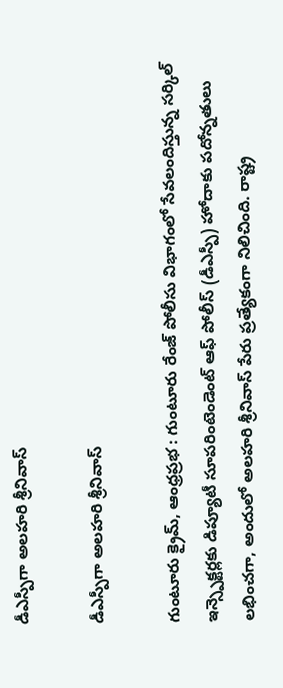డీఎస్పీగా అలహరి శ్రీనివాస్

డీఎస్పీగా అలహరి శ్రీనివాస్

గుంటూరు క్రైమ్, ఆంధ్రప్రభ : గుంటూరు రేంజ్ పోలీసు విభాగంలో సేవలందిస్తున్న సర్కిల్ ఇన్స్పెక్టర్లకు డిప్యూటీ సూపరింటెండెంట్ ఆఫ్ పోలీస్ (డీఎస్పీ) హోదాకు పదోన్నతులు లభించగా, అందులో అలహరి శ్రీనివాస్ పేరు ప్రత్యేకంగా నిలిచింది. రాష్ట్ర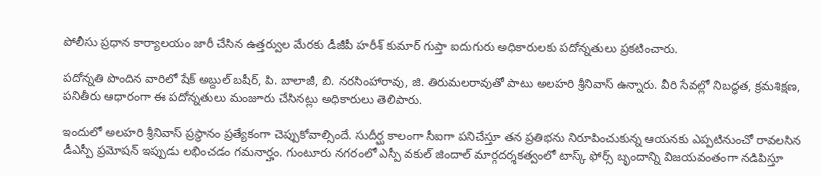పోలీసు ప్రధాన కార్యాలయం జారీ చేసిన ఉత్తర్వుల మేరకు డీజీపీ హరీశ్ కుమార్ గుప్తా ఐదుగురు అధికారులకు పదోన్నతులు ప్రకటించారు.

పదోన్నతి పొందిన వారిలో షేక్ అబ్దుల్ బషీర్, పి. బాలాజీ, బి. నరసింహారావు, జి. తిరుమలరావుతో పాటు అలహరి శ్రీనివాస్ ఉన్నారు. వీరి సేవల్లో నిబద్ధత, క్రమశిక్షణ, పనితీరు ఆధారంగా ఈ పదోన్నతులు మంజూరు చేసినట్లు అధికారులు తెలిపారు.

ఇందులో అలహరి శ్రీనివాస్ ప్రస్థానం ప్రత్యేకంగా చెప్పుకోవాల్సిందే. సుదీర్ఘ కాలంగా సీఐగా పనిచేస్తూ తన ప్రతిభను నిరూపించుకున్న ఆయనకు ఎప్పటినుంచో రావలసిన డీఎస్పీ ప్రమోషన్ ఇప్పుడు లభించడం గమనార్హం. గుంటూరు నగరంలో ఎస్పీ వకుల్ జిందాల్ మార్గదర్శకత్వంలో టాస్క్ ఫోర్స్ బృందాన్ని విజయవంతంగా నడిపిస్తూ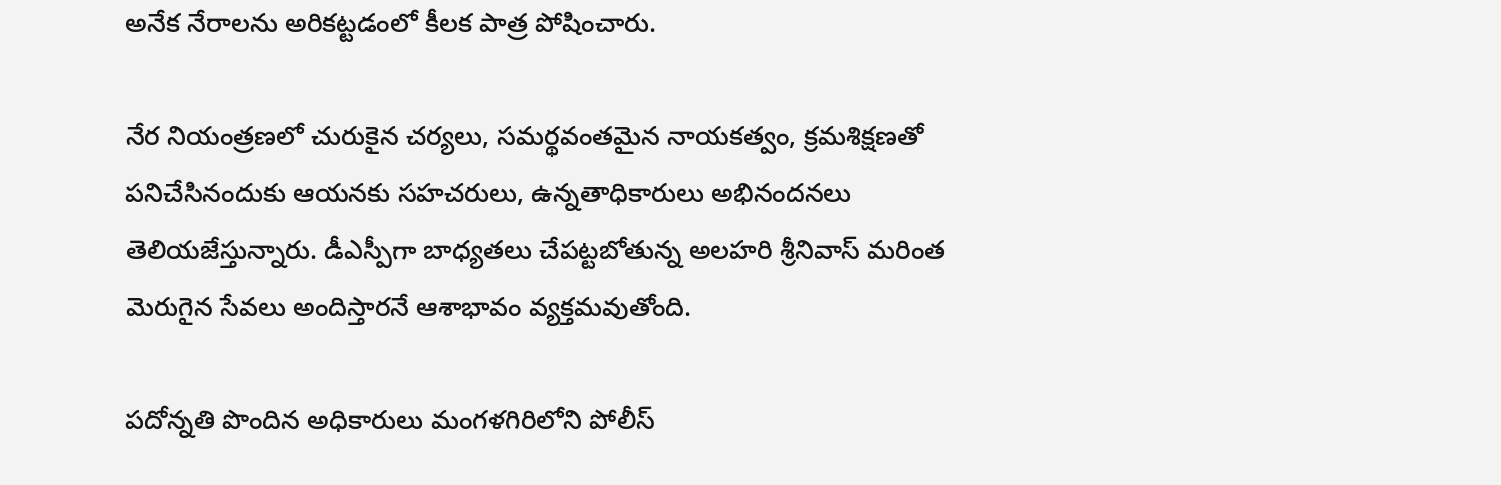అనేక నేరాలను అరికట్టడంలో కీలక పాత్ర పోషించారు.

నేర నియంత్రణలో చురుకైన చర్యలు, సమర్థవంతమైన నాయకత్వం, క్రమశిక్షణతో పనిచేసినందుకు ఆయనకు సహచరులు, ఉన్నతాధికారులు అభినందనలు తెలియజేస్తున్నారు. డీఎస్పీగా బాధ్యతలు చేపట్టబోతున్న అలహరి శ్రీనివాస్ మరింత మెరుగైన సేవలు అందిస్తారనే ఆశాభావం వ్యక్తమవుతోంది.

పదోన్నతి పొందిన అధికారులు మంగళగిరిలోని పోలీస్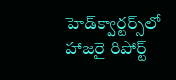హెడ్‌క్వార్టర్స్‌లో హాజరై రిపోర్ట్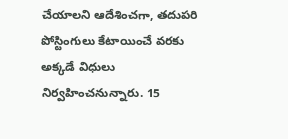చేయాలని ఆదేశించగా, తదుపరి పోస్టింగులు కేటాయించే వరకు అక్కడే విధులు నిర్వహించనున్నారు. 15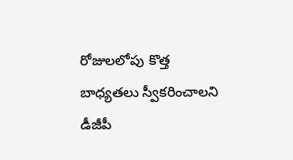రోజులలోపు కొత్త బాధ్యతలు స్వీకరించాలని డీజీపీ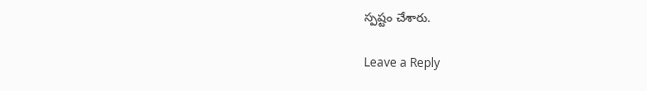స్పష్టం చేశారు.

Leave a Reply